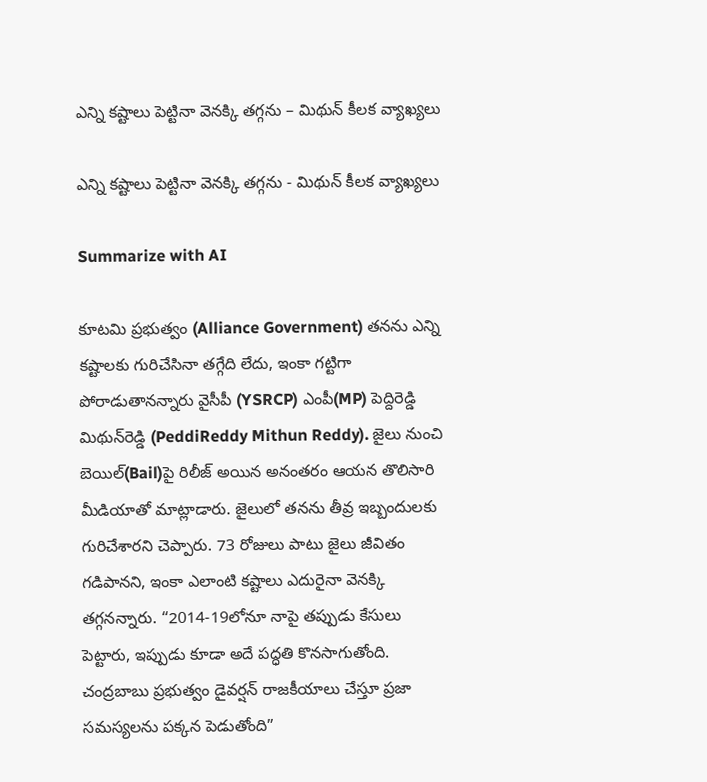ఎన్ని కష్టాలు పెట్టినా వెనక్కి తగ్గను – మిథున్ కీల‌క వ్యాఖ్య‌లు

ఎన్ని కష్టాలు పెట్టినా వెనక్కి తగ్గను - మిథున్ కీల‌క వ్యాఖ్య‌లు

Summarize with AI

కూట‌మి ప్ర‌భుత్వం (Alliance Government) త‌న‌ను ఎన్ని క‌ష్టాల‌కు గురిచేసినా త‌గ్గేది లేదు, ఇంకా గ‌ట్టిగా పోరాడుతాన‌న్నారు వైసీపీ (YSRCP) ఎంపీ(MP) పెద్దిరెడ్డి మిథున్‌రెడ్డి (PeddiReddy Mithun Reddy). జైలు నుంచి బెయిల్‌(Bail)పై రిలీజ్ అయిన అనంత‌రం ఆయ‌న తొలిసారి మీడియాతో మాట్లాడారు. జైలులో త‌న‌ను తీవ్ర ఇబ్బందుల‌కు గురిచేశార‌ని చెప్పారు. 73 రోజులు పాటు జైలు జీవితం గడిపానని, ఇంకా ఎలాంటి కష్టాలు ఎదురైనా వెనక్కి తగ్గన‌న్నారు. “2014-19లోనూ నాపై తప్పుడు కేసులు పెట్టారు, ఇప్పుడు కూడా అదే పద్ధతి కొనసాగుతోంది. చంద్ర‌బాబు ప్రభుత్వం డైవర్షన్ రాజకీయాలు చేస్తూ ప్రజా సమస్యలను పక్కన పెడుతోంది”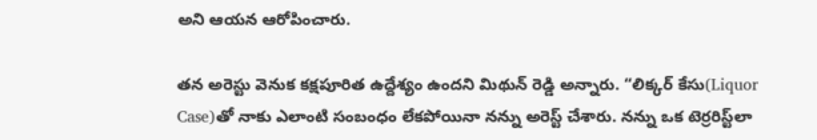అని ఆయన ఆరోపించారు.

తన అరెస్టు వెనుక కక్షపూరిత ఉద్దేశ్యం ఉంద‌ని మిథున్ రెడ్డి అన్నారు. “లిక్కర్ కేసు(Liquor Case)తో నాకు ఎలాంటి సంబంధం లేకపోయినా నన్ను అరెస్ట్ చేశారు. నన్ను ఒక టెర్రరిస్ట్‌లా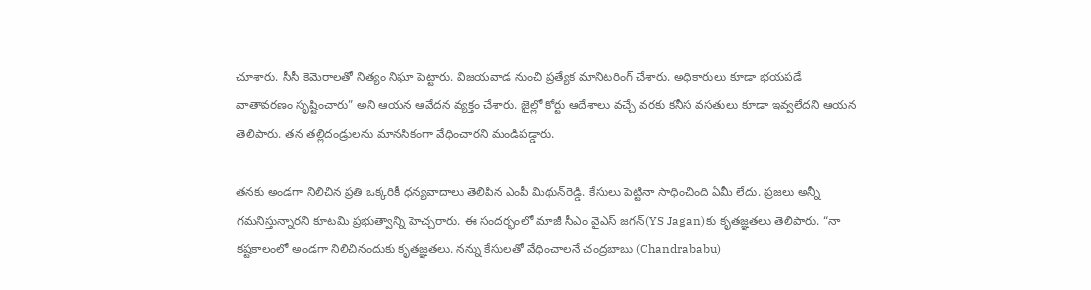చూశారు. సీసీ కెమెరాలతో నిత్యం నిఘా పెట్టారు. విజయవాడ నుంచి ప్రత్యేక మానిటరింగ్ చేశారు. అధికారులు కూడా భయపడే వాతావరణం సృష్టించారు” అని ఆయన ఆవేదన వ్యక్తం చేశారు. జైల్లో కోర్టు ఆదేశాలు వచ్చే వరకు కనీస వసతులు కూడా ఇవ్వలేదని ఆయన తెలిపారు. త‌న‌ తల్లిదండ్రులను మానసికంగా వేధించారని మండిపడ్డారు.

త‌నకు అండగా నిలిచిన ప్రతి ఒక్కరికీ ధన్యవాదాలు తెలిపిన ఎంపీ మిథున్‌రెడ్డి. కేసులు పెట్టినా సాధించింది ఏమీ లేదు. ప్రజలు అన్నీ గమనిస్తున్నారని కూట‌మి ప్ర‌భుత్వాన్ని హెచ్చ‌రారు. ఈ సందర్భంలో మాజీ సీఎం వైఎస్ జగన్‌(YS Jagan)కు కృతజ్ఞతలు తెలిపారు. “నా కష్టకాలంలో అండగా నిలిచినందుకు కృతజ్ఞతలు. నన్ను కేసుల‌తో వేధించాల‌నే చంద్రబాబు (Chandrababu)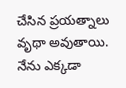చేసిన ప్రయత్నాలు వృథా అవుతాయి. నేను ఎక్కడా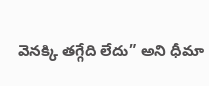వెనక్కి తగ్గేది లేదు” అని ధీమా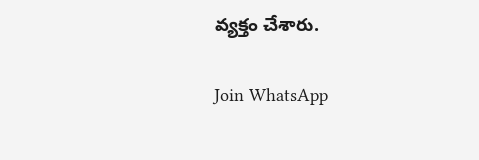వ్యక్తం చేశారు.

Join WhatsApp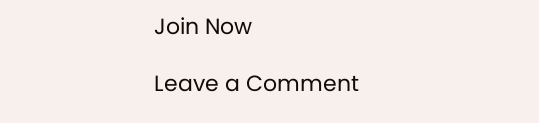Join Now

Leave a Comment